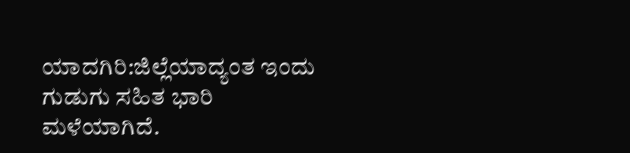ಯಾದಗಿರಿ:ಜಿಲ್ಲೆಯಾದ್ಯಂತ ಇಂದು ಗುಡುಗು ಸಹಿತ ಭಾರಿ ಮಳೆಯಾಗಿದೆ.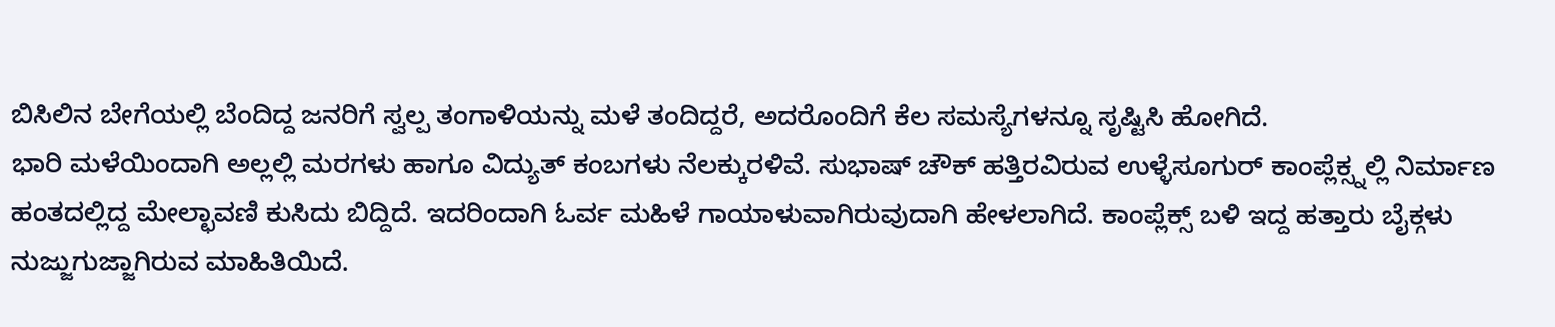ಬಿಸಿಲಿನ ಬೇಗೆಯಲ್ಲಿ ಬೆಂದಿದ್ದ ಜನರಿಗೆ ಸ್ವಲ್ಪ ತಂಗಾಳಿಯನ್ನು ಮಳೆ ತಂದಿದ್ದರೆ, ಅದರೊಂದಿಗೆ ಕೆಲ ಸಮಸ್ಯೆಗಳನ್ನೂ ಸೃಷ್ಟಿಸಿ ಹೋಗಿದೆ.
ಭಾರಿ ಮಳೆಯಿಂದಾಗಿ ಅಲ್ಲಲ್ಲಿ ಮರಗಳು ಹಾಗೂ ವಿದ್ಯುತ್ ಕಂಬಗಳು ನೆಲಕ್ಕುರಳಿವೆ. ಸುಭಾಷ್ ಚೌಕ್ ಹತ್ತಿರವಿರುವ ಉಳ್ಳೆಸೂಗುರ್ ಕಾಂಪ್ಲೆಕ್ಸ್ನಲ್ಲಿ ನಿರ್ಮಾಣ ಹಂತದಲ್ಲಿದ್ದ ಮೇಲ್ಛಾವಣಿ ಕುಸಿದು ಬಿದ್ದಿದೆ. ಇದರಿಂದಾಗಿ ಓರ್ವ ಮಹಿಳೆ ಗಾಯಾಳುವಾಗಿರುವುದಾಗಿ ಹೇಳಲಾಗಿದೆ. ಕಾಂಪ್ಲೆಕ್ಸ್ ಬಳಿ ಇದ್ದ ಹತ್ತಾರು ಬೈಕ್ಗಳು ನುಜ್ಜುಗುಜ್ಜಾಗಿರುವ ಮಾಹಿತಿಯಿದೆ.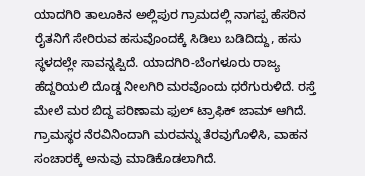ಯಾದಗಿರಿ ತಾಲೂಕಿನ ಅಲ್ಲಿಪುರ ಗ್ರಾಮದಲ್ಲಿ ನಾಗಪ್ಪ ಹೆಸರಿನ ರೈತನಿಗೆ ಸೇರಿರುವ ಹಸುವೊಂದಕ್ಕೆ ಸಿಡಿಲು ಬಡಿದಿದ್ದು, ಹಸು ಸ್ಥಳದಲ್ಲೇ ಸಾವನ್ನಪ್ಪಿದೆ. ಯಾದಗಿರಿ-ಬೆಂಗಳೂರು ರಾಜ್ಯ ಹೆದ್ದರಿಯಲಿ ದೊಡ್ಡ ನೀಲಗಿರಿ ಮರವೊಂದು ಧರೆಗುರುಳಿದೆ. ರಸ್ತೆ ಮೇಲೆ ಮರ ಬಿದ್ದ ಪರಿಣಾಮ ಫುಲ್ ಟ್ರಾಫಿಕ್ ಜಾಮ್ ಆಗಿದೆ. ಗ್ರಾಮಸ್ಥರ ನೆರವಿನಿಂದಾಗಿ ಮರವನ್ನು ತೆರವುಗೊಳಿಸಿ, ವಾಹನ ಸಂಚಾರಕ್ಕೆ ಅನುವು ಮಾಡಿಕೊಡಲಾಗಿದೆ.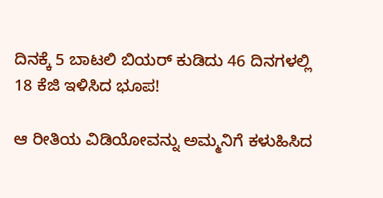ದಿನಕ್ಕೆ 5 ಬಾಟಲಿ ಬಿಯರ್ ಕುಡಿದು 46 ದಿನಗಳಲ್ಲಿ 18 ಕೆಜಿ ಇಳಿಸಿದ ಭೂಪ!

ಆ ರೀತಿಯ ವಿಡಿಯೋವನ್ನು ಅಮ್ಮನಿಗೆ ಕಳುಹಿಸಿದ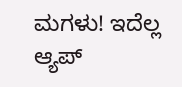ಮಗಳು! ಇದೆಲ್ಲ ಆ್ಯಪ್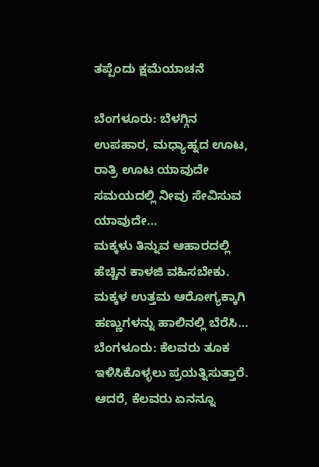ತಪ್ಪೆಂದು ಕ್ಷಮೆಯಾಚನೆ

ಬೆಂಗಳೂರು: ಬೆಳಗ್ಗಿನ ಉಪಹಾರ, ಮಧ್ಯಾಹ್ನದ ಊಟ, ರಾತ್ರಿ ಊಟ ಯಾವುದೇ ಸಮಯದಲ್ಲಿ ನೀವು ಸೇವಿಸುವ ಯಾವುದೇ…
ಮಕ್ಕಳು ತಿನ್ನುವ ಆಹಾರದಲ್ಲಿ ಹೆಚ್ಚಿನ ಕಾಳಜಿ ವಹಿಸಬೇಕು. ಮಕ್ಕಳ ಉತ್ತಮ ಆರೋಗ್ಯಕ್ಕಾಗಿ ಹಣ್ಣುಗಳನ್ನು ಹಾಲಿನಲ್ಲಿ ಬೆರೆಸಿ…
ಬೆಂಗಳೂರು: ಕೆಲವರು ತೂಕ ಇಳಿಸಿಕೊಳ್ಳಲು ಪ್ರಯತ್ನಿಸುತ್ತಾರೆ. ಆದರೆ, ಕೆಲವರು ಏನನ್ನೂ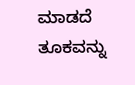ಮಾಡದೆ ತೂಕವನ್ನು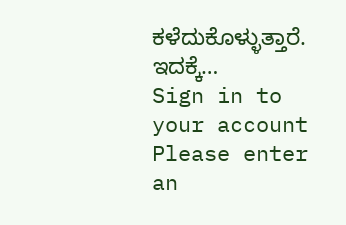ಕಳೆದುಕೊಳ್ಳುತ್ತಾರೆ. ಇದಕ್ಕೆ…
Sign in to your account
Please enter an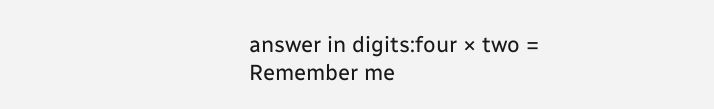answer in digits:four × two =
Remember me